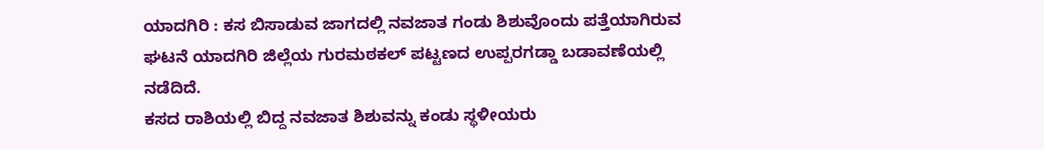ಯಾದಗಿರಿ : ಕಸ ಬಿಸಾಡುವ ಜಾಗದಲ್ಲಿ ನವಜಾತ ಗಂಡು ಶಿಶುವೊಂದು ಪತ್ತೆಯಾಗಿರುವ ಘಟನೆ ಯಾದಗಿರಿ ಜಿಲ್ಲೆಯ ಗುರಮಠಕಲ್ ಪಟ್ಟಣದ ಉಪ್ಪರಗಡ್ಡಾ ಬಡಾವಣೆಯಲ್ಲಿ ನಡೆದಿದೆ.
ಕಸದ ರಾಶಿಯಲ್ಲಿ ಬಿದ್ದ ನವಜಾತ ಶಿಶುವನ್ನು ಕಂಡು ಸ್ಥಳೀಯರು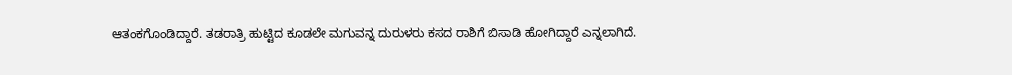ಆತಂಕಗೊಂಡಿದ್ದಾರೆ. ತಡರಾತ್ರಿ ಹುಟ್ಟಿದ ಕೂಡಲೇ ಮಗುವನ್ನ ದುರುಳರು ಕಸದ ರಾಶಿಗೆ ಬಿಸಾಡಿ ಹೋಗಿದ್ದಾರೆ ಎನ್ನಲಾಗಿದೆ.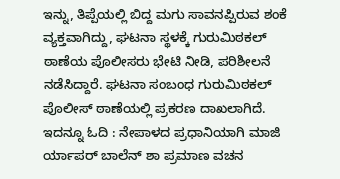ಇನ್ನು, ತಿಪ್ಪೆಯಲ್ಲಿ ಬಿದ್ದ ಮಗು ಸಾವನಪ್ಪಿರುವ ಶಂಕೆ ವ್ಯಕ್ತವಾಗಿದ್ದು, ಘಟನಾ ಸ್ಥಳಕ್ಕೆ ಗುರುಮಿಠಕಲ್ ಠಾಣೆಯ ಪೊಲೀಸರು ಭೇಟಿ ನೀಡಿ, ಪರಿಶೀಲನೆ ನಡೆಸಿದ್ದಾರೆ. ಘಟನಾ ಸಂಬಂಧ ಗುರುಮಿಠಕಲ್ ಪೊಲೀಸ್ ಠಾಣೆಯಲ್ಲಿ ಪ್ರಕರಣ ದಾಖಲಾಗಿದೆ.
ಇದನ್ನೂ ಓದಿ : ನೇಪಾಳದ ಪ್ರಧಾನಿಯಾಗಿ ಮಾಜಿ ರ್ಯಾಪರ್ ಬಾಲೆನ್ ಶಾ ಪ್ರಮಾಣ ವಚನ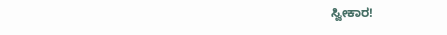ಸ್ವೀಕಾರ!